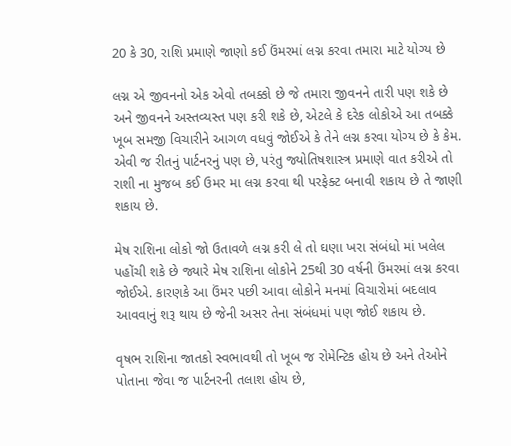20 કે 30, રાશિ પ્રમાણે જાણો કઈ ઉંમરમાં લગ્ન કરવા તમારા માટે યોગ્ય છે

લગ્ન એ જીવનનો એક એવો તબક્કો છે જે તમારા જીવનને તારી પણ શકે છે અને જીવનને અસ્તવ્યસ્ત પણ કરી શકે છે, એટલે કે દરેક લોકોએ આ તબક્કે ખૂબ સમજી વિચારીને આગળ વધવું જોઈએ કે તેને લગ્ન કરવા યોગ્ય છે કે કેમ. એવી જ રીતનું પાર્ટનરનું પણ છે, પરંતુ જ્યોતિષશાસ્ત્ર પ્રમાણે વાત કરીએ તો રાશી ના મુજબ કઈ ઉમર મા લગ્ન કરવા થી પરફેક્ટ બનાવી શકાય છે તે જાણી શકાય છે.

મેષ રાશિના લોકો જો ઉતાવળે લગ્ન કરી લે તો ઘણા ખરા સંબંધો માં ખલેલ પહોંચી શકે છે જ્યારે મેષ રાશિના લોકોને 25થી 30 વર્ષની ઉંમરમાં લગ્ન કરવા જોઈએ. કારણકે આ ઉંમર પછી આવા લોકોને મનમાં વિચારોમાં બદલાવ આવવાનું શરૂ થાય છે જેની અસર તેના સંબંધમાં પણ જોઈ શકાય છે.

વૃષભ રાશિના જાતકો સ્વભાવથી તો ખૂબ જ રોમેન્ટિક હોય છે અને તેઓને પોતાના જેવા જ પાર્ટનરની તલાશ હોય છે,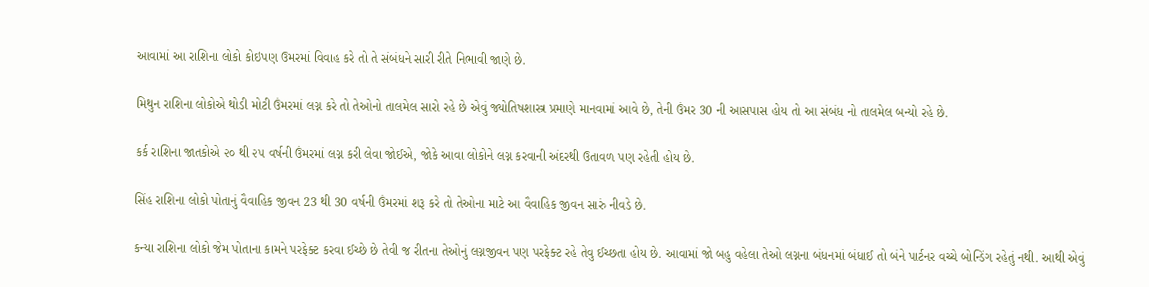આવામાં આ રાશિના લોકો કોઇપણ ઉમરમાં વિવાહ કરે તો તે સંબંધને સારી રીતે નિભાવી જાણે છે.

મિથુન રાશિના લોકોએ થોડી મોટી ઉંમરમાં લગ્ન કરે તો તેઓનો તાલમેલ સારો રહે છે એવું જ્યોતિષશાસ્ત્ર પ્રમાણે માનવામાં આવે છે, તેની ઉંમર 30 ની આસપાસ હોય તો આ સંબંધ નો તાલમેલ બન્યો રહે છે.

કર્ક રાશિના જાતકોએ ૨૦ થી ૨૫ વર્ષની ઉંમરમાં લગ્ન કરી લેવા જોઈએ, જોકે આવા લોકોને લગ્ન કરવાની અંદરથી ઉતાવળ પણ રહેતી હોય છે.

સિંહ રાશિના લોકો પોતાનું વૈવાહિક જીવન 23 થી 30 વર્ષની ઉંમરમાં શરૂ કરે તો તેઓના માટે આ વૈવાહિક જીવન સારું નીવડે છે.

કન્યા રાશિના લોકો જેમ પોતાના કામને પરફેક્ટ કરવા ઈચ્છે છે તેવી જ રીતના તેઓનું લગ્નજીવન પણ પરફેક્ટ રહે તેવુ ઈચ્છતા હોય છે. આવામાં જો બહુ વહેલા તેઓ લગ્નના બંધનમાં બંધાઈ તો બંને પાર્ટનર વચ્ચે બોન્ડિંગ રહેતું નથી. આથી એવું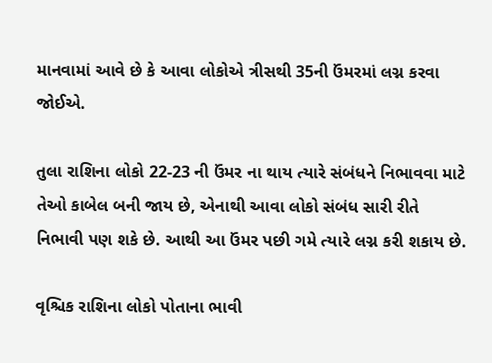માનવામાં આવે છે કે આવા લોકોએ ત્રીસથી 35ની ઉંમરમાં લગ્ન કરવા જોઈએ.

તુલા રાશિના લોકો 22-23 ની ઉંમર ના થાય ત્યારે સંબંધને નિભાવવા માટે તેઓ કાબેલ બની જાય છે, એનાથી આવા લોકો સંબંધ સારી રીતે નિભાવી પણ શકે છે. આથી આ ઉંમર પછી ગમે ત્યારે લગ્ન કરી શકાય છે.

વૃશ્ચિક રાશિના લોકો પોતાના ભાવી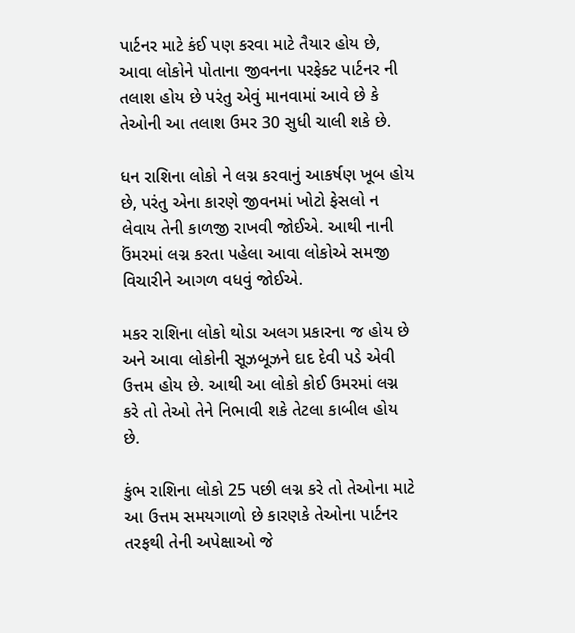પાર્ટનર માટે કંઈ પણ કરવા માટે તૈયાર હોય છે, આવા લોકોને પોતાના જીવનના પરફેક્ટ પાર્ટનર ની તલાશ હોય છે પરંતુ એવું માનવામાં આવે છે કે તેઓની આ તલાશ ઉમર 30 સુધી ચાલી શકે છે.

ધન રાશિના લોકો ને લગ્ન કરવાનું આકર્ષણ ખૂબ હોય છે, પરંતુ એના કારણે જીવનમાં ખોટો ફેસલો ન લેવાય તેની કાળજી રાખવી જોઈએ. આથી નાની ઉંમરમાં લગ્ન કરતા પહેલા આવા લોકોએ સમજી વિચારીને આગળ વધવું જોઈએ.

મકર રાશિના લોકો થોડા અલગ પ્રકારના જ હોય છે અને આવા લોકોની સૂઝબૂઝને દાદ દેવી પડે એવી ઉત્તમ હોય છે. આથી આ લોકો કોઈ ઉમરમાં લગ્ન કરે તો તેઓ તેને નિભાવી શકે તેટલા કાબીલ હોય છે.

કુંભ રાશિના લોકો 25 પછી લગ્ન કરે તો તેઓના માટે આ ઉત્તમ સમયગાળો છે કારણકે તેઓના પાર્ટનર તરફથી તેની અપેક્ષાઓ જે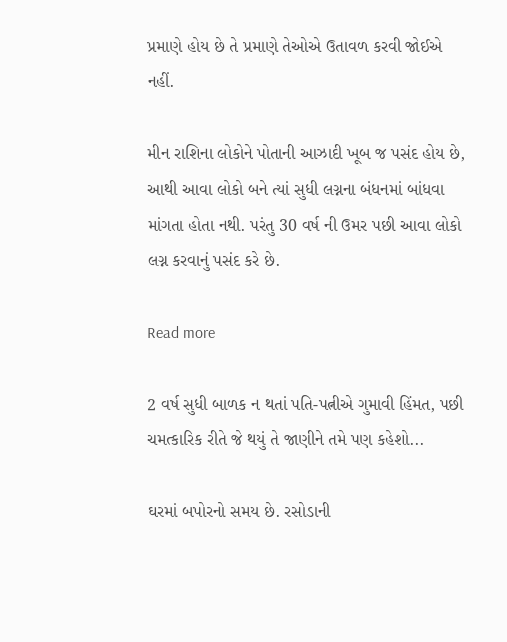પ્રમાણે હોય છે તે પ્રમાણે તેઓએ ઉતાવળ કરવી જોઈએ નહીં.

મીન રાશિના લોકોને પોતાની આઝાદી ખૂબ જ પસંદ હોય છે, આથી આવા લોકો બને ત્યાં સુધી લગ્નના બંધનમાં બાંધવા માંગતા હોતા નથી. પરંતુ 30 વર્ષ ની ઉમર પછી આવા લોકો લગ્ન કરવાનું પસંદ કરે છે.

Read more

2 વર્ષ સુધી બાળક ન થતાં પતિ-પત્નીએ ગુમાવી હિંમત, પછી ચમત્કારિક રીતે જે થયું તે જાણીને તમે પણ કહેશો...

ઘરમાં બપોરનો સમય છે. રસોડાની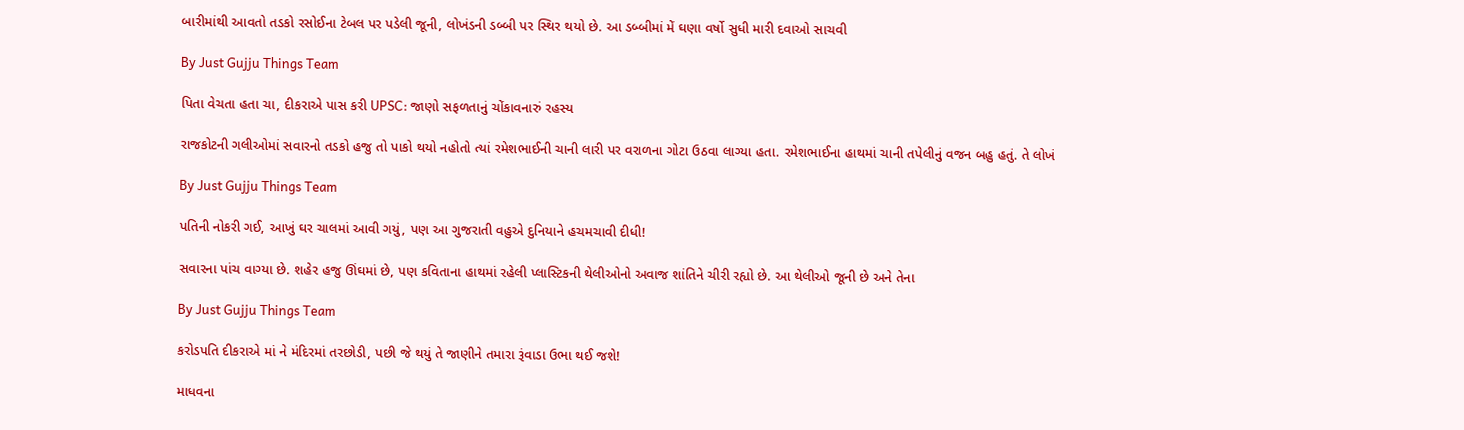બારીમાંથી આવતો તડકો રસોઈના ટેબલ પર પડેલી જૂની, લોખંડની ડબ્બી પર સ્થિર થયો છે. આ ડબ્બીમાં મેં ઘણા વર્ષો સુધી મારી દવાઓ સાચવી

By Just Gujju Things Team

પિતા વેચતા હતા ચા, દીકરાએ પાસ કરી UPSC: જાણો સફળતાનું ચોંકાવનારું રહસ્ય

રાજકોટની ગલીઓમાં સવારનો તડકો હજુ તો પાકો થયો નહોતો ત્યાં રમેશભાઈની ચાની લારી પર વરાળના ગોટા ઉઠવા લાગ્યા હતા. રમેશભાઈના હાથમાં ચાની તપેલીનું વજન બહુ હતું. તે લોખં

By Just Gujju Things Team

પતિની નોકરી ગઈ, આખું ઘર ચાલમાં આવી ગયું, પણ આ ગુજરાતી વહુએ દુનિયાને હચમચાવી દીધી!

સવારના પાંચ વાગ્યા છે. શહેર હજુ ઊંઘમાં છે, પણ કવિતાના હાથમાં રહેલી પ્લાસ્ટિકની થેલીઓનો અવાજ શાંતિને ચીરી રહ્યો છે. આ થેલીઓ જૂની છે અને તેના

By Just Gujju Things Team

કરોડપતિ દીકરાએ માં ને મંદિરમાં તરછોડી, પછી જે થયું તે જાણીને તમારા રૂંવાડા ઉભા થઈ જશે!

માધવના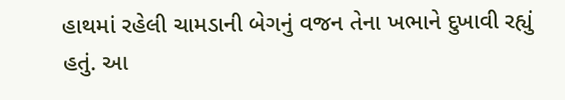હાથમાં રહેલી ચામડાની બેગનું વજન તેના ખભાને દુખાવી રહ્યું હતું. આ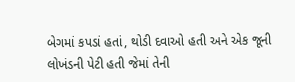બેગમાં કપડાં હતાં, થોડી દવાઓ હતી અને એક જૂની લોખંડની પેટી હતી જેમાં તેની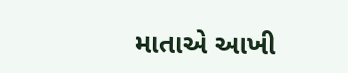માતાએ આખી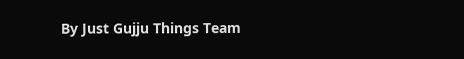By Just Gujju Things Team